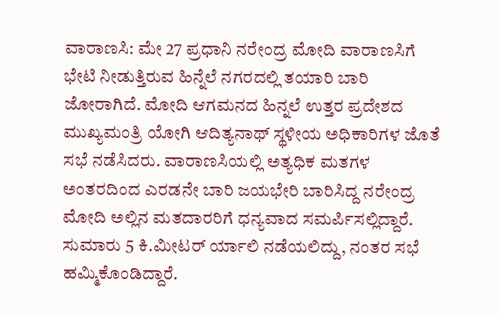ವಾರಾಣಸಿ: ಮೇ 27 ಪ್ರಧಾನಿ ನರೇಂದ್ರ ಮೋದಿ ವಾರಾಣಸಿಗೆ ಭೇಟಿ ನೀಡುತ್ತಿರುವ ಹಿನ್ನೆಲೆ ನಗರದಲ್ಲಿ ತಯಾರಿ ಬಾರಿ ಜೋರಾಗಿದೆ. ಮೋದಿ ಆಗಮನದ ಹಿನ್ನಲೆ ಉತ್ತರ ಪ್ರದೇಶದ ಮುಖ್ಯಮಂತ್ರಿ ಯೋಗಿ ಆದಿತ್ಯನಾಥ್ ಸ್ಥಳೀಯ ಅಧಿಕಾರಿಗಳ ಜೊತೆ ಸಭೆ ನಡೆಸಿದರು. ವಾರಾಣಸಿಯಲ್ಲಿ ಅತ್ಯಧಿಕ ಮತಗಳ ಅಂತರದಿಂದ ಎರಡನೇ ಬಾರಿ ಜಯಭೇರಿ ಬಾರಿಸಿದ್ದ ನರೇಂದ್ರ ಮೋದಿ ಅಲ್ಲಿನ ಮತದಾರರಿಗೆ ಧನ್ಯವಾದ ಸಮರ್ಪಿಸಲ್ಲಿದ್ದಾರೆ.
ಸುಮಾರು 5 ಕಿ.ಮೀಟರ್ ರ್ಯಾಲಿ ನಡೆಯಲಿದ್ದು, ನಂತರ ಸಭೆ ಹಮ್ಮಿಕೊಂಡಿದ್ದಾರೆ.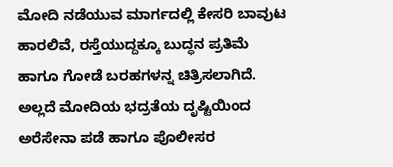ಮೋದಿ ನಡೆಯುವ ಮಾರ್ಗದಲ್ಲಿ ಕೇಸರಿ ಬಾವುಟ ಹಾರಲಿವೆ, ರಸ್ತೆಯುದ್ದಕ್ಕೂ ಬುದ್ಧನ ಪ್ರತಿಮೆ ಹಾಗೂ ಗೋಡೆ ಬರಹಗಳನ್ನ ಚಿತ್ರಿಸಲಾಗಿದೆ. ಅಲ್ಲದೆ ಮೋದಿಯ ಭದ್ರತೆಯ ದೃಷ್ಟಿಯಿಂದ ಅರೆಸೇನಾ ಪಡೆ ಹಾಗೂ ಪೊಲೀಸರ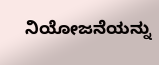ನಿಯೋಜನೆಯನ್ನು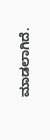ಮಾಡಲಾಗಿದೆ.